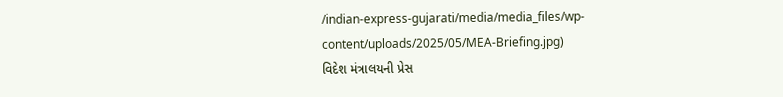/indian-express-gujarati/media/media_files/wp-content/uploads/2025/05/MEA-Briefing.jpg)
વિદેશ મંત્રાલયની પ્રેસ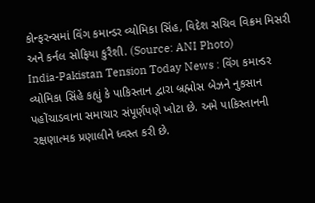કોન્ફરન્સમાં વિંગ કમાન્ડર વ્યોમિકા સિંહ, વિદેશ સચિવ વિક્રમ મિસરી અને કર્નલ સોફિયા કુરૈશી. (Source: ANI Photo)
India-Pakistan Tension Today News : વિંગ કમાન્ડર વ્યોમિકા સિંહે કહ્યું કે પાકિસ્તાન દ્વારા બ્રહ્મોસ બેઝને નુકસાન પહોંચાડવાના સમાચાર સંપૂર્ણપણે ખોટા છે. અમે પાકિસ્તાનની રક્ષણાત્મક પ્રણાલીને ધ્વસ્ત કરી છે.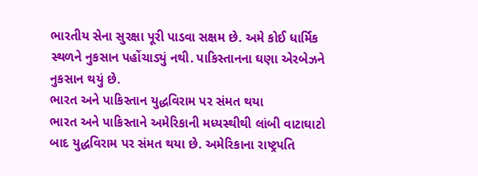ભારતીય સેના સુરક્ષા પૂરી પાડવા સક્ષમ છે. અમે કોઈ ધાર્મિક સ્થળને નુકસાન પહોંચાડ્યું નથી. પાકિસ્તાનના ઘણા એરબેઝને નુકસાન થયું છે.
ભારત અને પાકિસ્તાન યુદ્ધવિરામ પર સંમત થયા
ભારત અને પાકિસ્તાને અમેરિકાની મધ્યસ્થીથી લાંબી વાટાઘાટો બાદ યુદ્ધવિરામ પર સંમત થયા છે. અમેરિકાના રાષ્ટ્રપતિ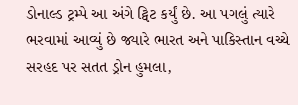ડોનાલ્ડ ટ્રમ્પે આ અંગે ટ્વિટ કર્યું છે. આ પગલું ત્યારે ભરવામાં આવ્યું છે જ્યારે ભારત અને પાકિસ્તાન વચ્ચે સરહદ પર સતત ડ્રોન હુમલા,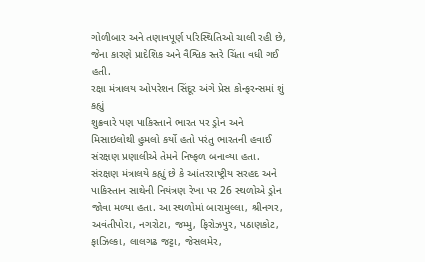ગોળીબાર અને તણાવપૂર્ણ પરિસ્થિતિઓ ચાલી રહી છે, જેના કારણે પ્રાદેશિક અને વૈશ્વિક સ્તરે ચિંતા વધી ગઈ હતી.
રક્ષા મંત્રાલય ઓપરેશન સિંદૂર અંગે પ્રેસ કોન્ફરન્સમાં શું કહ્યું
શુક્રવારે પણ પાકિસ્તાને ભારત પર ડ્રોન અને મિસાઇલોથી હુમલો કર્યો હતો પરંતુ ભારતની હવાઈ સંરક્ષણ પ્રણાલીએ તેમને નિષ્ફળ બનાવ્યા હતા. સંરક્ષણ મંત્રાલયે કહ્યું છે કે આંતરરાષ્ટ્રીય સરહદ અને પાકિસ્તાન સાથેની નિયંત્રણ રેખા પર 26 સ્થળોએ ડ્રોન જોવા મળ્યા હતા. આ સ્થળોમાં બારામુલ્લા, શ્રીનગર, અવંતીપોરા, નગરોટા, જમ્મુ, ફિરોઝપુર, પઠાણકોટ, ફાઝિલ્કા, લાલગઢ જટ્ટા, જેસલમેર,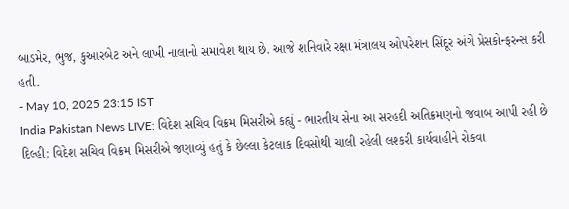બાડમેર, ભુજ, કુઆરબેટ અને લાખી નાલાનો સમાવેશ થાય છે. આજે શનિવારે રક્ષા મંત્રાલય ઓપરેશન સિંદૂર અંગે પ્રેસકોન્ફરન્સ કરી હતી.
- May 10, 2025 23:15 IST
India Pakistan News LIVE: વિદેશ સચિવ વિક્રમ મિસરીએ કહ્યું - ભારતીય સેના આ સરહદી અતિક્રમણનો જવાબ આપી રહી છે
દિલ્હી: વિદેશ સચિવ વિક્રમ મિસરીએ જણાવ્યું હતું કે છેલ્લા કેટલાક દિવસોથી ચાલી રહેલી લશ્કરી કાર્યવાહીને રોકવા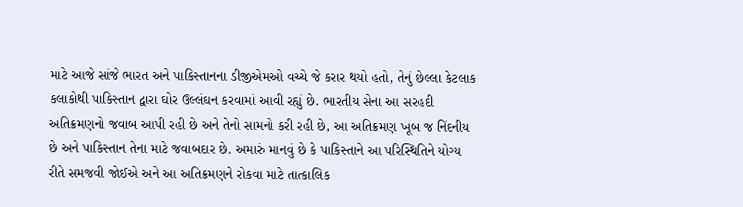માટે આજે સાંજે ભારત અને પાકિસ્તાનના ડીજીએમઓ વચ્ચે જે કરાર થયો હતો, તેનું છેલ્લા કેટલાક કલાકોથી પાકિસ્તાન દ્વારા ઘોર ઉલ્લંઘન કરવામાં આવી રહ્યું છે. ભારતીય સેના આ સરહદી અતિક્રમણનો જવાબ આપી રહી છે અને તેનો સામનો કરી રહી છે, આ અતિક્રમણ ખૂબ જ નિંદનીય છે અને પાકિસ્તાન તેના માટે જવાબદાર છે. અમારું માનવું છે કે પાકિસ્તાને આ પરિસ્થિતિને યોગ્ય રીતે સમજવી જોઈએ અને આ અતિક્રમણને રોકવા માટે તાત્કાલિક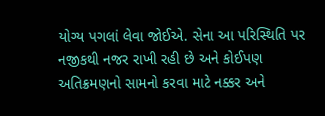યોગ્ય પગલાં લેવા જોઈએ. સેના આ પરિસ્થિતિ પર નજીકથી નજર રાખી રહી છે અને કોઈપણ અતિક્રમણનો સામનો કરવા માટે નક્કર અને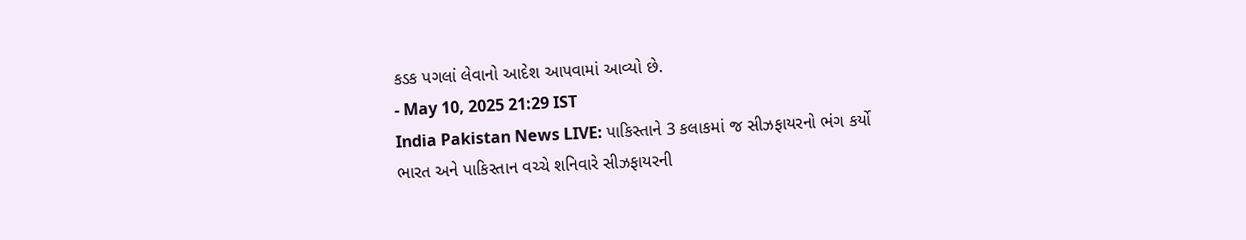કડક પગલાં લેવાનો આદેશ આપવામાં આવ્યો છે.
- May 10, 2025 21:29 IST
India Pakistan News LIVE: પાકિસ્તાને 3 કલાકમાં જ સીઝફાયરનો ભંગ કર્યો
ભારત અને પાકિસ્તાન વચ્ચે શનિવારે સીઝફાયરની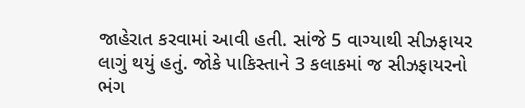જાહેરાત કરવામાં આવી હતી. સાંજે 5 વાગ્યાથી સીઝફાયર લાગું થયું હતું. જોકે પાકિસ્તાને 3 કલાકમાં જ સીઝફાયરનો ભંગ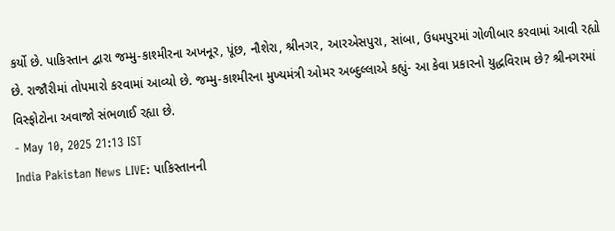કર્યો છે. પાકિસ્તાન દ્વારા જમ્મુ-કાશ્મીરના અખનૂર, પૂંછ, નૌશેરા, શ્રીનગર, આરએસપુરા, સાંબા, ઉધમપુરમાં ગોળીબાર કરવામાં આવી રહ્યો છે. રાજૌરીમાં તોપમારો કરવામાં આવ્યો છે. જમ્મુ-કાશ્મીરના મુખ્યમંત્રી ઓમર અબ્દુલ્લાએ કહ્યું- આ કેવા પ્રકારનો યુદ્ધવિરામ છે? શ્રીનગરમાં વિસ્ફોટોના અવાજો સંભળાઈ રહ્યા છે.
- May 10, 2025 21:13 IST
India Pakistan News LIVE: પાકિસ્તાનની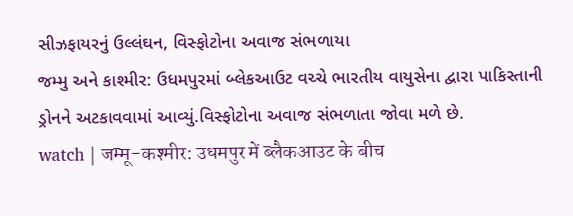સીઝફાયરનું ઉલ્લંઘન, વિસ્ફોટોના અવાજ સંભળાયા
જમ્મુ અને કાશ્મીર: ઉધમપુરમાં બ્લેકઆઉટ વચ્ચે ભારતીય વાયુસેના દ્વારા પાકિસ્તાની ડ્રોનને અટકાવવામાં આવ્યું.વિસ્ફોટોના અવાજ સંભળાતા જોવા મળે છે.
watch | जम्मू-कश्मीर: उधमपुर में ब्लैकआउट के बीच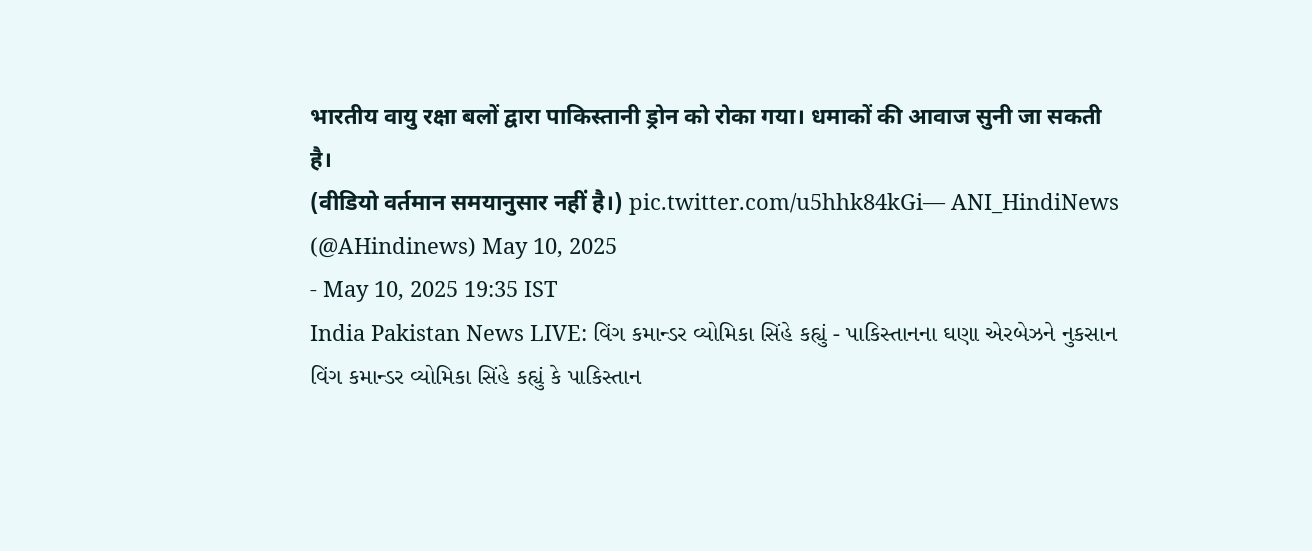भारतीय वायु रक्षा बलों द्वारा पाकिस्तानी ड्रोन को रोका गया। धमाकों की आवाज सुनी जा सकती है।
(वीडियो वर्तमान समयानुसार नहीं है।) pic.twitter.com/u5hhk84kGi— ANI_HindiNews (@AHindinews) May 10, 2025
- May 10, 2025 19:35 IST
India Pakistan News LIVE: વિંગ કમાન્ડર વ્યોમિકા સિંહે કહ્યું - પાકિસ્તાનના ઘણા એરબેઝને નુકસાન
વિંગ કમાન્ડર વ્યોમિકા સિંહે કહ્યું કે પાકિસ્તાન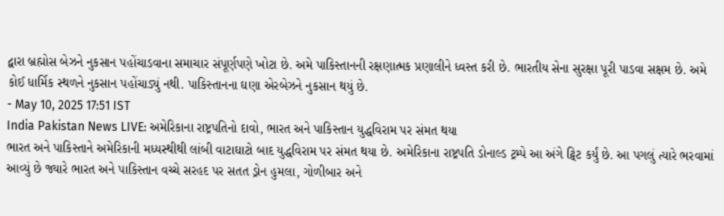દ્વારા બ્રહ્મોસ બેઝને નુકસાન પહોંચાડવાના સમાચાર સંપૂર્ણપણે ખોટા છે. અમે પાકિસ્તાનની રક્ષણાત્મક પ્રણાલીને ધ્વસ્ત કરી છે. ભારતીય સેના સુરક્ષા પૂરી પાડવા સક્ષમ છે. અમે કોઈ ધાર્મિક સ્થળને નુકસાન પહોંચાડ્યું નથી. પાકિસ્તાનના ઘણા એરબેઝને નુકસાન થયું છે.
- May 10, 2025 17:51 IST
India Pakistan News LIVE: અમેરિકાના રાષ્ટ્રપતિનો દાવો, ભારત અને પાકિસ્તાન યુદ્ધવિરામ પર સંમત થયા
ભારત અને પાકિસ્તાને અમેરિકાની મધ્યસ્થીથી લાંબી વાટાઘાટો બાદ યુદ્ધવિરામ પર સંમત થયા છે. અમેરિકાના રાષ્ટ્રપતિ ડોનાલ્ડ ટ્રમ્પે આ અંગે ટ્વિટ કર્યું છે. આ પગલું ત્યારે ભરવામાં આવ્યું છે જ્યારે ભારત અને પાકિસ્તાન વચ્ચે સરહદ પર સતત ડ્રોન હુમલા, ગોળીબાર અને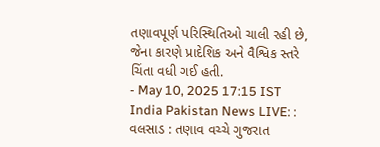તણાવપૂર્ણ પરિસ્થિતિઓ ચાલી રહી છે, જેના કારણે પ્રાદેશિક અને વૈશ્વિક સ્તરે ચિંતા વધી ગઈ હતી.
- May 10, 2025 17:15 IST
India Pakistan News LIVE: : વલસાડ : તણાવ વચ્ચે ગુજરાત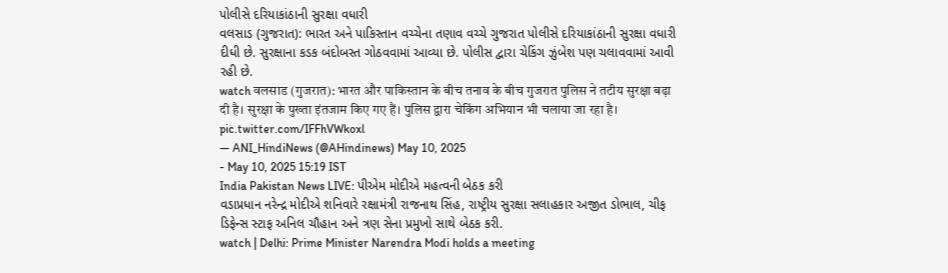પોલીસે દરિયાકાંઠાની સુરક્ષા વધારી
વલસાડ (ગુજરાત): ભારત અને પાકિસ્તાન વચ્ચેના તણાવ વચ્ચે ગુજરાત પોલીસે દરિયાકાંઠાની સુરક્ષા વધારી દીધી છે. સુરક્ષાના કડક બંદોબસ્ત ગોઠવવામાં આવ્યા છે. પોલીસ દ્વારા ચેકિંગ ઝુંબેશ પણ ચલાવવામાં આવી રહી છે.
watch वलसाड (गुजरात): भारत और पाकिस्तान के बीच तनाव के बीच गुजरात पुलिस ने तटीय सुरक्षा बढ़ा दी है। सुरक्षा के पुख्ता इंतजाम किए गए हैं। पुलिस द्वारा चेकिंग अभियान भी चलाया जा रहा है। pic.twitter.com/IFFhVWkoxl
— ANI_HindiNews (@AHindinews) May 10, 2025
- May 10, 2025 15:19 IST
India Pakistan News LIVE: પીએમ મોદીએ મહત્વની બેઠક કરી
વડાપ્રધાન નરેન્દ્ર મોદીએ શનિવારે રક્ષામંત્રી રાજનાથ સિંહ, રાષ્ટ્રીય સુરક્ષા સલાહકાર અજીત ડોભાલ, ચીફ ડિફેન્સ સ્ટાફ અનિલ ચૌહાન અને ત્રણ સેના પ્રમુખો સાથે બેઠક કરી.
watch | Delhi: Prime Minister Narendra Modi holds a meeting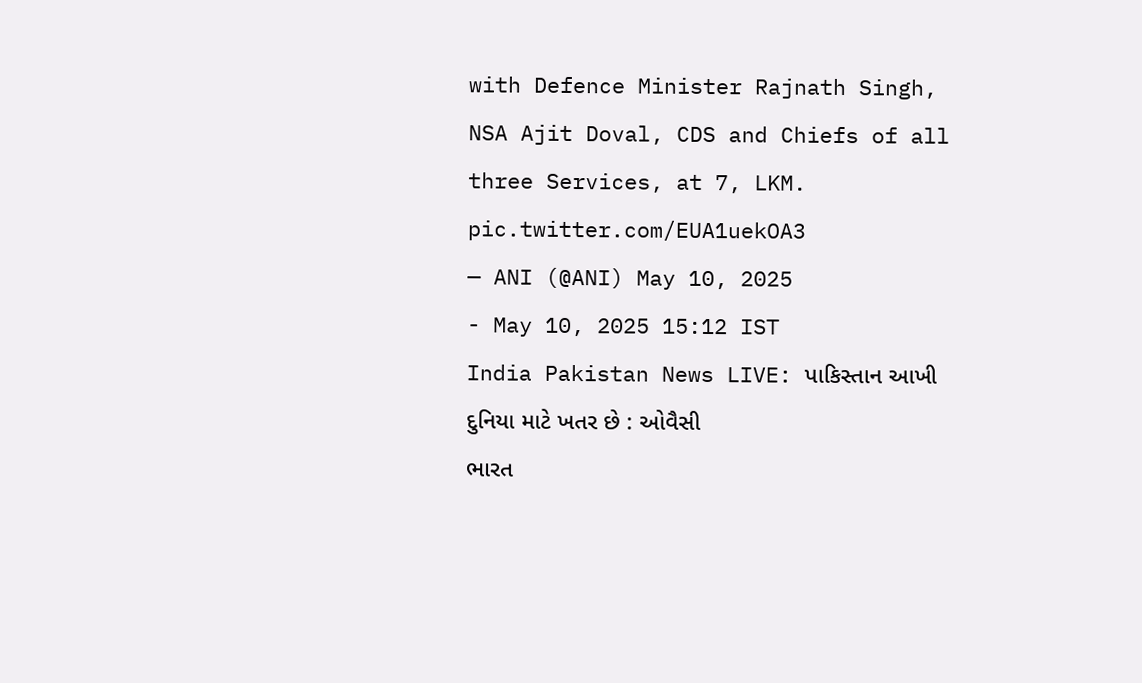with Defence Minister Rajnath Singh, NSA Ajit Doval, CDS and Chiefs of all three Services, at 7, LKM. pic.twitter.com/EUA1uekOA3
— ANI (@ANI) May 10, 2025
- May 10, 2025 15:12 IST
India Pakistan News LIVE: પાકિસ્તાન આખી દુનિયા માટે ખતર છે : ઓવૈસી
ભારત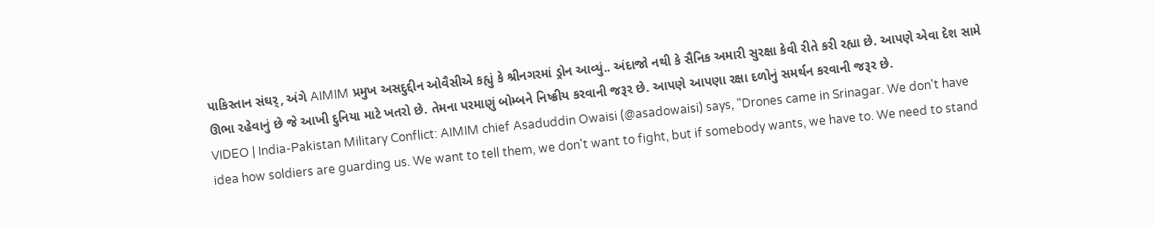પાકિસ્તાન સંઘર્, અંગે AIMIM પ્રમુખ અસદુદ્દીન ઓવૈસીએ કહ્યું કે શ્રીનગરમાં ડ્રોન આવ્યું.. અંદાજો નથી કે સૈનિક અમારી સુરક્ષા કેવી રીતે કરી રહ્યા છે. આપણે એવા દેશ સામે ઊભા રહેવાનું છે જે આખી દુનિયા માટે ખતરો છે. તેમના પરમાણું બોમ્બને નિષ્ક્રીય કરવાની જરૂર છે. આપણે આપણા રક્ષા દળોનું સમર્થન કરવાની જરૂર છે.
VIDEO | India-Pakistan Military Conflict: AIMIM chief Asaduddin Owaisi (@asadowaisi) says, "Drones came in Srinagar. We don't have idea how soldiers are guarding us. We want to tell them, we don't want to fight, but if somebody wants, we have to. We need to stand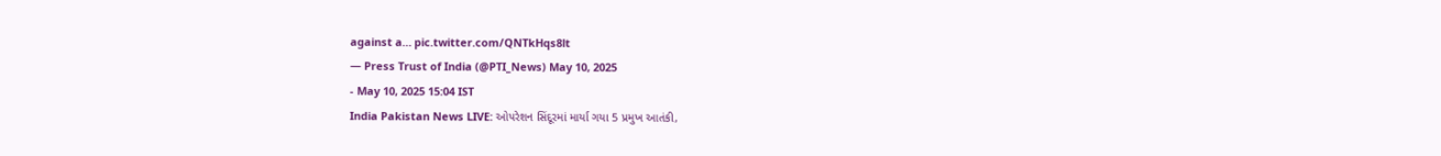against a… pic.twitter.com/QNTkHqs8lt
— Press Trust of India (@PTI_News) May 10, 2025
- May 10, 2025 15:04 IST
India Pakistan News LIVE: ઓપરેશન સિંદૂરમાં માર્યા ગયા 5 પ્રમુખ આતંકી,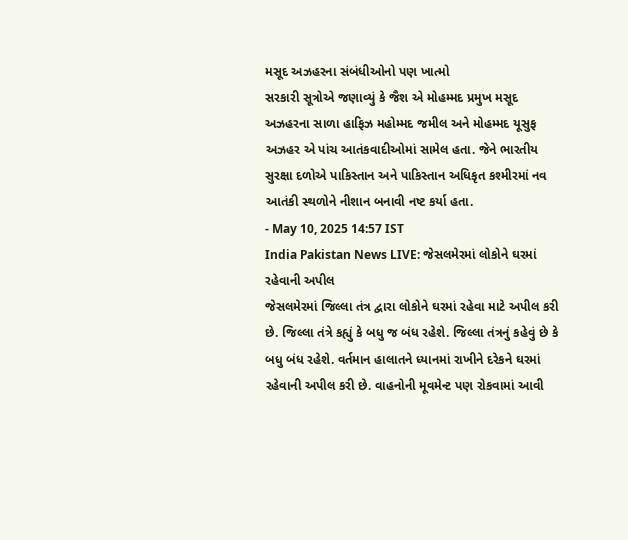મસૂદ અઝહરના સંબંધીઓનો પણ ખાત્મો
સરકારી સૂત્રોએ જણાવ્યું કે જૈશ એ મોહમ્મદ પ્રમુખ મસૂદ અઝહરના સાળા હાફિઝ મહોમ્મદ જમીલ અને મોહમ્મદ યૂસુફ અઝહર એ પાંચ આતંકવાદીઓમાં સામેલ હતા. જેને ભારતીય સુરક્ષા દળોએ પાકિસ્તાન અને પાકિસ્તાન અધિકૃત કશ્મીરમાં નવ આતંકી સ્થળોને નીશાન બનાવી નષ્ટ કર્યા હતા.
- May 10, 2025 14:57 IST
India Pakistan News LIVE: જેસલમેરમાં લોકોને ઘરમાં રહેવાની અપીલ
જેસલમેરમાં જિલ્લા તંત્ર દ્વારા લોકોને ઘરમાં રહેવા માટે અપીલ કરી છે. જિલ્લા તંત્રે કહ્યું કે બધુ જ બંધ રહેશે. જિલ્લા તંત્રનું કહેવું છે કે બધુ બંધ રહેશે. વર્તમાન હાલાતને ધ્યાનમાં રાખીને દરેકને ઘરમાં રહેવાની અપીલ કરી છે. વાહનોની મૂવમેન્ટ પણ રોકવામાં આવી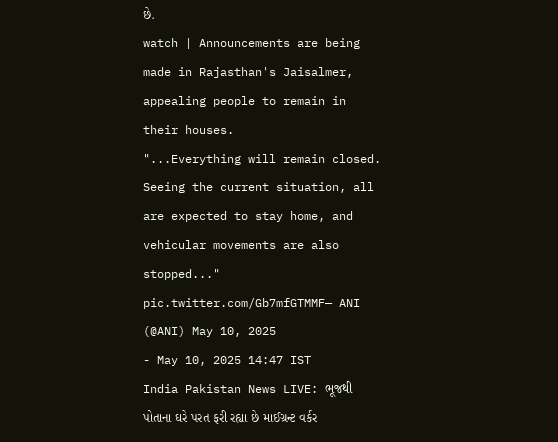છે.
watch | Announcements are being made in Rajasthan's Jaisalmer, appealing people to remain in their houses.
"...Everything will remain closed. Seeing the current situation, all are expected to stay home, and vehicular movements are also stopped..." pic.twitter.com/Gb7mfGTMMF— ANI (@ANI) May 10, 2025
- May 10, 2025 14:47 IST
India Pakistan News LIVE: ભૂજથી પોતાના ઘરે પરત ફરી રહ્યા છે માઈગ્રન્ટ વર્કર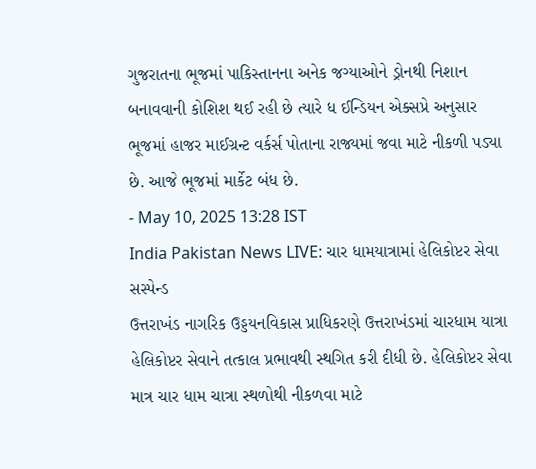ગુજરાતના ભૂજમાં પાકિસ્તાનના અનેક જગ્યાઓને ડ્રોનથી નિશાન બનાવવાની કોશિશ થઈ રહી છે ત્યારે ધ ઈન્ડિયન એક્સપ્રે અનુસાર ભૂજમાં હાજર માઈગ્રન્ટ વર્કર્સ પોતાના રાજ્યમાં જવા માટે નીકળી પડ્યા છે. આજે ભૂજમાં માર્કેટ બંધ છે.
- May 10, 2025 13:28 IST
India Pakistan News LIVE: ચાર ધામયાત્રામાં હેલિકોપ્ટર સેવા સસ્પેન્ડ
ઉત્તરાખંડ નાગરિક ઉડ્ડયનવિકાસ પ્રાધિકરણે ઉત્તરાખંડમાં ચારધામ યાત્રા હેલિકોપ્ટર સેવાને તત્કાલ પ્રભાવથી સ્થગિત કરી દીધી છે. હેલિકોપ્ટર સેવા માત્ર ચાર ધામ ચાત્રા સ્થળોથી નીકળવા માટે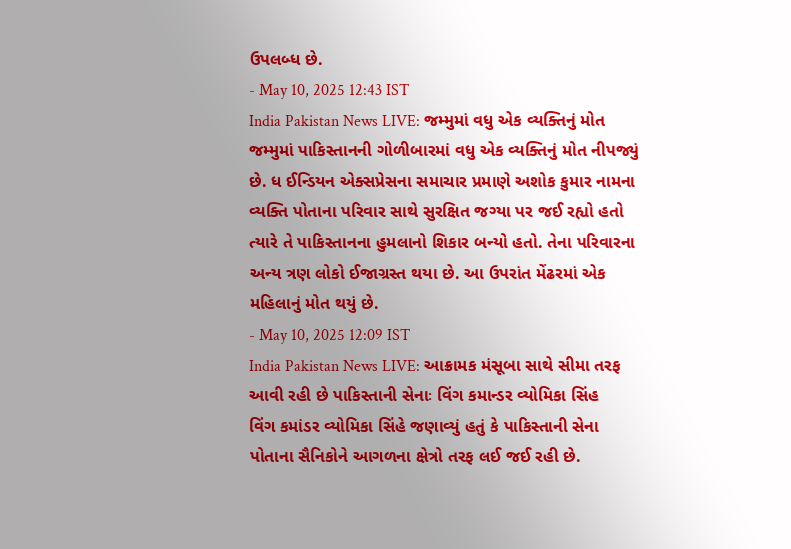ઉપલબ્ધ છે.
- May 10, 2025 12:43 IST
India Pakistan News LIVE: જમ્મુમાં વધુ એક વ્યક્તિનું મોત
જમ્મુમાં પાકિસ્તાનની ગોળીબારમાં વધુ એક વ્યક્તિનું મોત નીપજ્યું છે. ધ ઈન્ડિયન એક્સપ્રેસના સમાચાર પ્રમાણે અશોક કુમાર નામના વ્યક્તિ પોતાના પરિવાર સાથે સુરક્ષિત જગ્યા પર જઈ રહ્યો હતો ત્યારે તે પાકિસ્તાનના હુમલાનો શિકાર બન્યો હતો. તેના પરિવારના અન્ય ત્રણ લોકો ઈજાગ્રસ્ત થયા છે. આ ઉપરાંત મેંઢરમાં એક મહિલાનું મોત થયું છે.
- May 10, 2025 12:09 IST
India Pakistan News LIVE: આક્રામક મંસૂબા સાથે સીમા તરફ આવી રહી છે પાકિસ્તાની સેનાઃ વિંગ કમાન્ડર વ્યોમિકા સિંહ
વિંગ કમાંડર વ્યોમિકા સિંહે જણાવ્યું હતું કે પાકિસ્તાની સેના પોતાના સૈનિકોને આગળના ક્ષેત્રો તરફ લઈ જઈ રહી છે.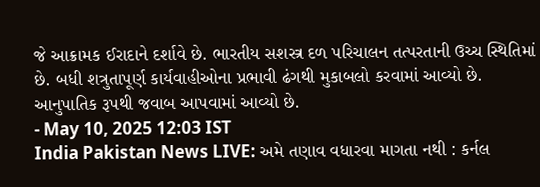જે આક્રામક ઈરાદાને દર્શાવે છે. ભારતીય સશસ્ત્ર દળ પરિચાલન તત્પરતાની ઉચ્ચ સ્થિતિમાં છે. બધી શત્રુતાપૂર્ણ કાર્યવાહીઓના પ્રભાવી ઢંગથી મુકાબલો કરવામાં આવ્યો છે. આનુપાતિક રૂપથી જવાબ આપવામાં આવ્યો છે.
- May 10, 2025 12:03 IST
India Pakistan News LIVE: અમે તણાવ વધારવા માગતા નથી : કર્નલ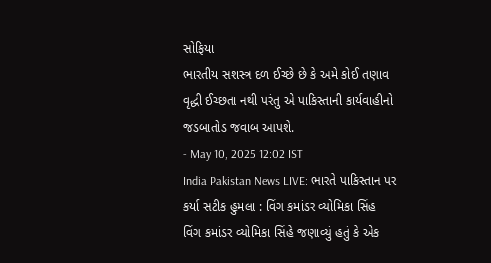સોફિયા
ભારતીય સશસ્ત્ર દળ ઈચ્છે છે કે અમે કોઈ તણાવ વૃદ્ધી ઈચ્છતા નથી પરંતુ એ પાકિસ્તાની કાર્યવાહીનો જડબાતોડ જવાબ આપશે.
- May 10, 2025 12:02 IST
India Pakistan News LIVE: ભારતે પાકિસ્તાન પર કર્યા સટીક હુમલા : વિંગ કમાંડર વ્યોમિકા સિંહ
વિંગ કમાંડર વ્યોમિકા સિંહે જણાવ્યું હતું કે એક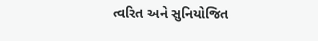ત્વરિત અને સુનિયોજિત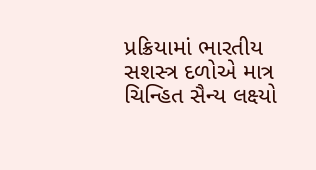પ્રક્રિયામાં ભારતીય સશસ્ત્ર દળોએ માત્ર ચિન્હિત સૈન્ય લક્ષ્યો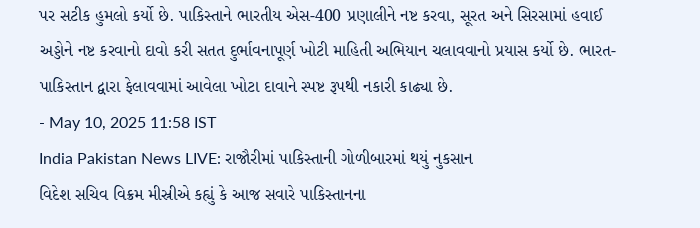પર સટીક હુમલો કર્યો છે. પાકિસ્તાને ભારતીય એસ-400 પ્રણાલીને નષ્ટ કરવા, સૂરત અને સિરસામાં હવાઈ અડ્ડોને નષ્ટ કરવાનો દાવો કરી સતત દુર્ભાવનાપૂર્ણ ખોટી માહિતી અભિયાન ચલાવવાનો પ્રયાસ કર્યો છે. ભારત-પાકિસ્તાન દ્વારા ફેલાવવામાં આવેલા ખોટા દાવાને સ્પષ્ટ રૂપથી નકારી કાઢ્યા છે.
- May 10, 2025 11:58 IST
India Pakistan News LIVE: રાજૌરીમાં પાકિસ્તાની ગોળીબારમાં થયું નુકસાન
વિદેશ સચિવ વિક્રમ મીસ્રીએ કહ્યું કે આજ સવારે પાકિસ્તાનના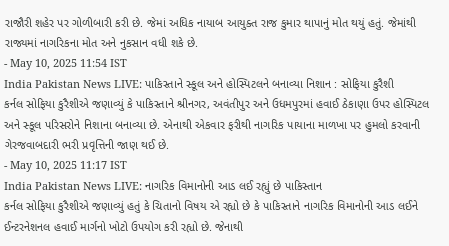રાજૌરી શહેર પર ગોળીબારી કરી છે. જેમાં અધિક નાયાબ આયુક્ત રાજ કુમાર થાપાનું મોત થયું હતું. જેમાંથી રાજ્યમાં નાગરિકના મોત અને નુકસાન વધી શકે છે.
- May 10, 2025 11:54 IST
India Pakistan News LIVE: પાકિસ્તાને સ્કૂલ અને હોસ્પિટલને બનાવ્યા નિશાન : સોફિયા કુરૈશી
કર્નલ સોફિયા કુરૈશીએ જણાવ્યું કે પાકિસ્તાને શ્રીનગર, અવંતીપુર અને ઉધમપુરમાં હવાઈ ઠેકાણા ઉપર હોસ્પિટલ અને સ્કૂલ પરિસરોને નિશાના બનાવ્યા છે. એનાથી એકવાર ફરીથી નાગરિક પાયાના માળખા પર હુમલો કરવાની ગેરજવાબદારી ભરી પ્રવૃત્તિની જાણ થઈ છે.
- May 10, 2025 11:17 IST
India Pakistan News LIVE: નાગરિક વિમાનોની આડ લઈ રહ્યું છે પાકિસ્તાન
કર્નલ સોફિયા કુરૈશીએ જણાવ્યું હતું કે ચિતાનો વિષય એ રહ્યો છે કે પાકિસ્તાને નાગરિક વિમાનોની આડ લઈને ઈન્ટરનેશનલ હવાઈ માર્ગનો ખોટો ઉપયોગ કરી રહ્યો છે. જેનાથી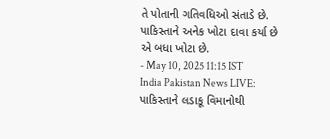તે પોતાની ગતિવધિઓ સંતાડે છે. પાકિસ્તાને અનેક ખોટા દાવા કર્યા છે એ બધા ખોટા છે.
- May 10, 2025 11:15 IST
India Pakistan News LIVE: પાકિસ્તાને લડાકૂ વિમાનોથી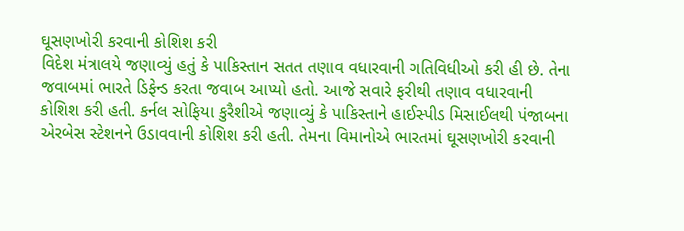ઘૂસણખોરી કરવાની કોશિશ કરી
વિદેશ મંત્રાલયે જણાવ્યું હતું કે પાકિસ્તાન સતત તણાવ વધારવાની ગતિવિધીઓ કરી હી છે. તેના જવાબમાં ભારતે ડિફેન્ડ કરતા જવાબ આપ્યો હતો. આજે સવારે ફરીથી તણાવ વધારવાની કોશિશ કરી હતી. કર્નલ સોફિયા કુરૈશીએ જણાવ્યું કે પાકિસ્તાને હાઈસ્પીડ મિસાઈલથી પંજાબના એરબેસ સ્ટેશનને ઉડાવવાની કોશિશ કરી હતી. તેમના વિમાનોએ ભારતમાં ઘૂસણખોરી કરવાની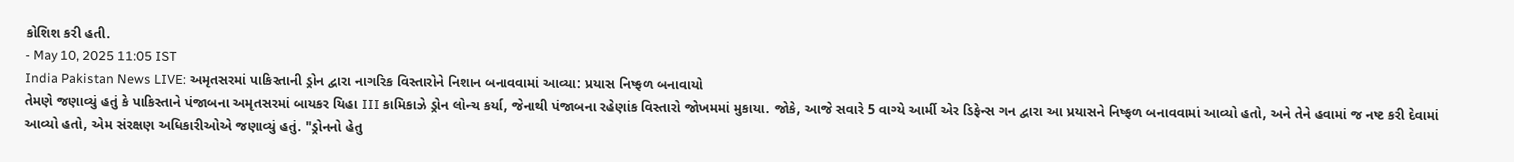કોશિશ કરી હતી.
- May 10, 2025 11:05 IST
India Pakistan News LIVE: અમૃતસરમાં પાકિસ્તાની ડ્રોન દ્વારા નાગરિક વિસ્તારોને નિશાન બનાવવામાં આવ્યા: પ્રયાસ નિષ્ફળ બનાવાયો
તેમણે જણાવ્યું હતું કે પાકિસ્તાને પંજાબના અમૃતસરમાં બાયકર યિહા III કામિકાઝે ડ્રોન લોન્ચ કર્યા, જેનાથી પંજાબના રહેણાંક વિસ્તારો જોખમમાં મુકાયા. જોકે, આજે સવારે 5 વાગ્યે આર્મી એર ડિફેન્સ ગન દ્વારા આ પ્રયાસને નિષ્ફળ બનાવવામાં આવ્યો હતો, અને તેને હવામાં જ નષ્ટ કરી દેવામાં આવ્યો હતો, એમ સંરક્ષણ અધિકારીઓએ જણાવ્યું હતું. "ડ્રોનનો હેતુ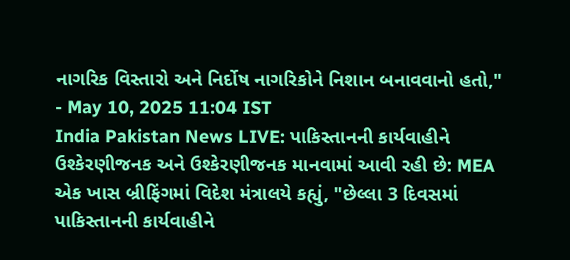નાગરિક વિસ્તારો અને નિર્દોષ નાગરિકોને નિશાન બનાવવાનો હતો,"
- May 10, 2025 11:04 IST
India Pakistan News LIVE: પાકિસ્તાનની કાર્યવાહીને ઉશ્કેરણીજનક અને ઉશ્કેરણીજનક માનવામાં આવી રહી છે: MEA
એક ખાસ બ્રીફિંગમાં વિદેશ મંત્રાલયે કહ્યું, "છેલ્લા 3 દિવસમાં પાકિસ્તાનની કાર્યવાહીને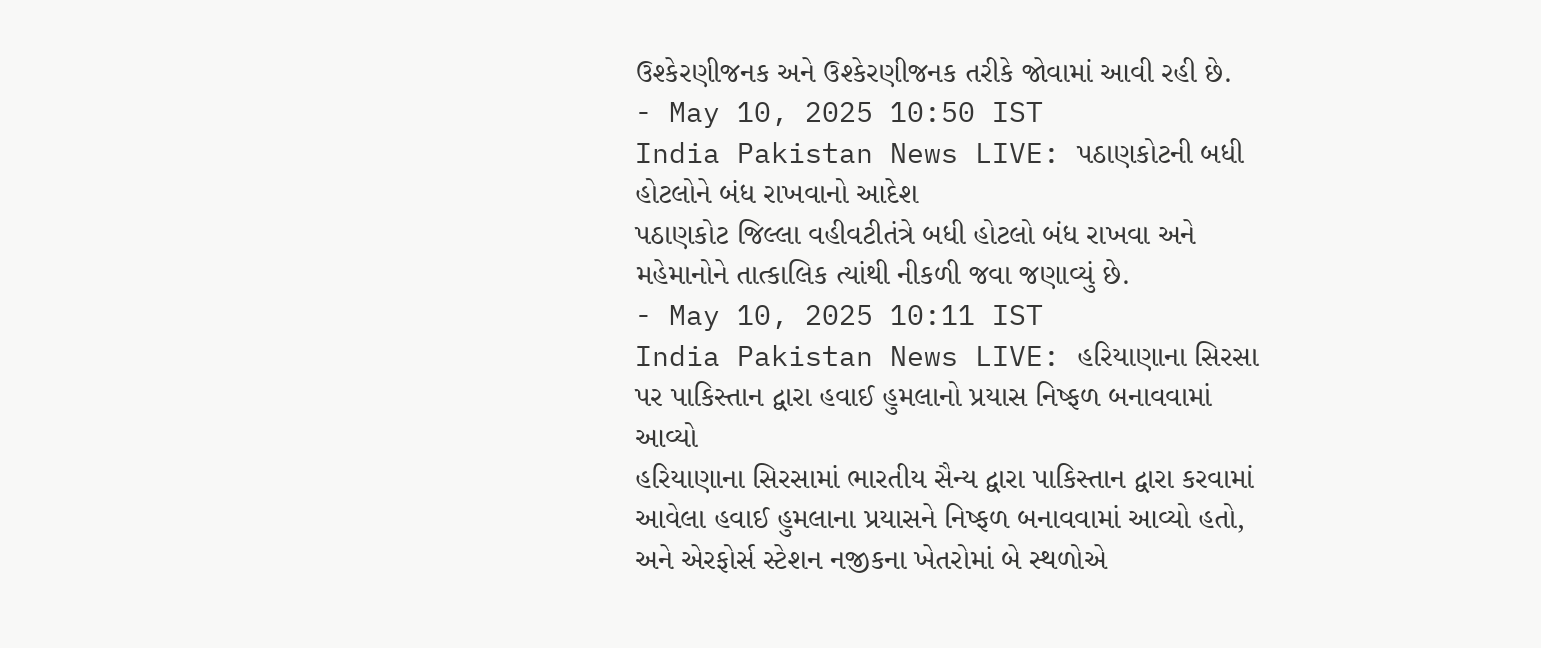ઉશ્કેરણીજનક અને ઉશ્કેરણીજનક તરીકે જોવામાં આવી રહી છે.
- May 10, 2025 10:50 IST
India Pakistan News LIVE: પઠાણકોટની બધી હોટલોને બંધ રાખવાનો આદેશ
પઠાણકોટ જિલ્લા વહીવટીતંત્રે બધી હોટલો બંધ રાખવા અને મહેમાનોને તાત્કાલિક ત્યાંથી નીકળી જવા જણાવ્યું છે.
- May 10, 2025 10:11 IST
India Pakistan News LIVE: હરિયાણાના સિરસા પર પાકિસ્તાન દ્વારા હવાઈ હુમલાનો પ્રયાસ નિષ્ફળ બનાવવામાં આવ્યો
હરિયાણાના સિરસામાં ભારતીય સૈન્ય દ્વારા પાકિસ્તાન દ્વારા કરવામાં આવેલા હવાઈ હુમલાના પ્રયાસને નિષ્ફળ બનાવવામાં આવ્યો હતો, અને એરફોર્સ સ્ટેશન નજીકના ખેતરોમાં બે સ્થળોએ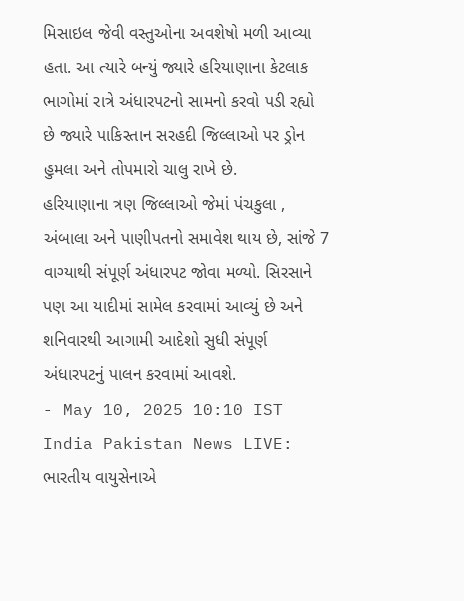મિસાઇલ જેવી વસ્તુઓના અવશેષો મળી આવ્યા હતા. આ ત્યારે બન્યું જ્યારે હરિયાણાના કેટલાક ભાગોમાં રાત્રે અંધારપટનો સામનો કરવો પડી રહ્યો છે જ્યારે પાકિસ્તાન સરહદી જિલ્લાઓ પર ડ્રોન હુમલા અને તોપમારો ચાલુ રાખે છે.
હરિયાણાના ત્રણ જિલ્લાઓ જેમાં પંચકુલા , અંબાલા અને પાણીપતનો સમાવેશ થાય છે, સાંજે 7 વાગ્યાથી સંપૂર્ણ અંધારપટ જોવા મળ્યો. સિરસાને પણ આ યાદીમાં સામેલ કરવામાં આવ્યું છે અને શનિવારથી આગામી આદેશો સુધી સંપૂર્ણ અંધારપટનું પાલન કરવામાં આવશે.
- May 10, 2025 10:10 IST
India Pakistan News LIVE: ભારતીય વાયુસેનાએ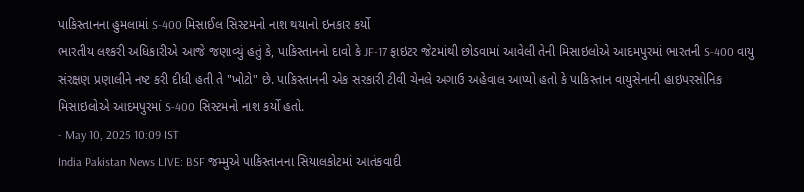પાકિસ્તાનના હુમલામાં S-400 મિસાઈલ સિસ્ટમનો નાશ થયાનો ઇનકાર કર્યો
ભારતીય લશ્કરી અધિકારીએ આજે જણાવ્યું હતું કે, પાકિસ્તાનનો દાવો કે JF-17 ફાઇટર જેટમાંથી છોડવામાં આવેલી તેની મિસાઇલોએ આદમપુરમાં ભારતની S-400 વાયુ સંરક્ષણ પ્રણાલીને નષ્ટ કરી દીધી હતી તે "ખોટો" છે. પાકિસ્તાનની એક સરકારી ટીવી ચેનલે અગાઉ અહેવાલ આપ્યો હતો કે પાકિસ્તાન વાયુસેનાની હાઇપરસોનિક મિસાઇલોએ આદમપુરમાં S-400 સિસ્ટમનો નાશ કર્યો હતો.
- May 10, 2025 10:09 IST
India Pakistan News LIVE: BSF જમ્મુએ પાકિસ્તાનના સિયાલકોટમાં આતંકવાદી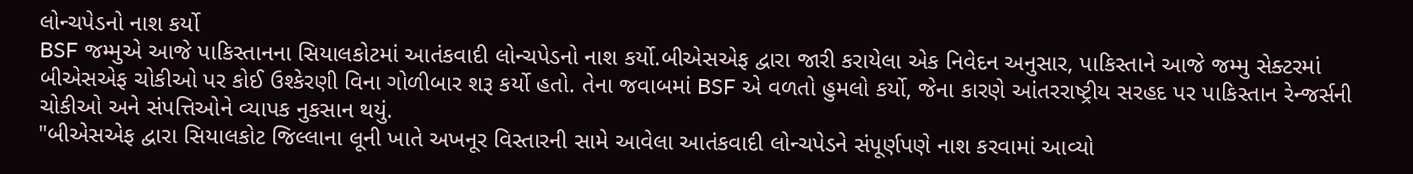લોન્ચપેડનો નાશ કર્યો
BSF જમ્મુએ આજે પાકિસ્તાનના સિયાલકોટમાં આતંકવાદી લોન્ચપેડનો નાશ કર્યો.બીએસએફ દ્વારા જારી કરાયેલા એક નિવેદન અનુસાર, પાકિસ્તાને આજે જમ્મુ સેક્ટરમાં બીએસએફ ચોકીઓ પર કોઈ ઉશ્કેરણી વિના ગોળીબાર શરૂ કર્યો હતો. તેના જવાબમાં BSF એ વળતો હુમલો કર્યો, જેના કારણે આંતરરાષ્ટ્રીય સરહદ પર પાકિસ્તાન રેન્જર્સની ચોકીઓ અને સંપત્તિઓને વ્યાપક નુકસાન થયું.
"બીએસએફ દ્વારા સિયાલકોટ જિલ્લાના લૂની ખાતે અખનૂર વિસ્તારની સામે આવેલા આતંકવાદી લોન્ચપેડને સંપૂર્ણપણે નાશ કરવામાં આવ્યો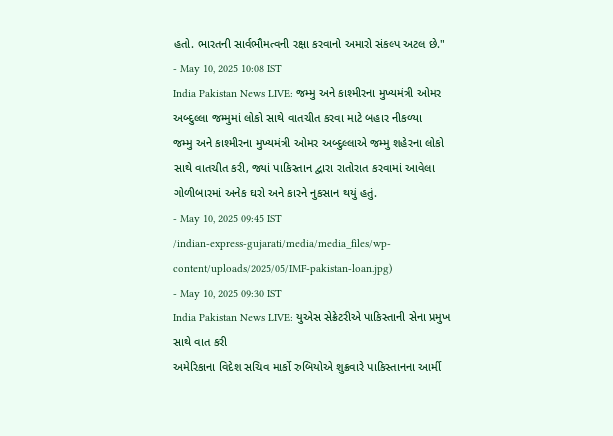હતો. ભારતની સાર્વભૌમત્વની રક્ષા કરવાનો અમારો સંકલ્પ અટલ છે."
- May 10, 2025 10:08 IST
India Pakistan News LIVE: જમ્મુ અને કાશ્મીરના મુખ્યમંત્રી ઓમર અબ્દુલ્લા જમ્મુમાં લોકો સાથે વાતચીત કરવા માટે બહાર નીકળ્યા
જમ્મુ અને કાશ્મીરના મુખ્યમંત્રી ઓમર અબ્દુલ્લાએ જમ્મુ શહેરના લોકો સાથે વાતચીત કરી, જ્યાં પાકિસ્તાન દ્વારા રાતોરાત કરવામાં આવેલા ગોળીબારમાં અનેક ઘરો અને કારને નુકસાન થયું હતું.
- May 10, 2025 09:45 IST
/indian-express-gujarati/media/media_files/wp-content/uploads/2025/05/IMF-pakistan-loan.jpg)
- May 10, 2025 09:30 IST
India Pakistan News LIVE: યુએસ સેક્રેટરીએ પાકિસ્તાની સેના પ્રમુખ સાથે વાત કરી
અમેરિકાના વિદેશ સચિવ માર્કો રુબિયોએ શુક્રવારે પાકિસ્તાનના આર્મી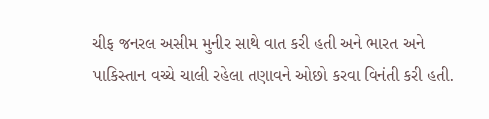ચીફ જનરલ અસીમ મુનીર સાથે વાત કરી હતી અને ભારત અને પાકિસ્તાન વચ્ચે ચાલી રહેલા તણાવને ઓછો કરવા વિનંતી કરી હતી.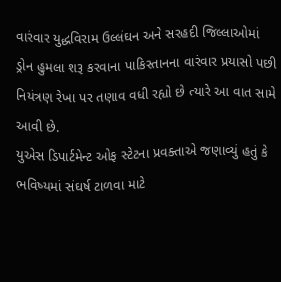વારંવાર યુદ્ધવિરામ ઉલ્લંઘન અને સરહદી જિલ્લાઓમાં ડ્રોન હુમલા શરૂ કરવાના પાકિસ્તાનના વારંવાર પ્રયાસો પછી નિયંત્રણ રેખા પર તણાવ વધી રહ્યો છે ત્યારે આ વાત સામે આવી છે.
યુએસ ડિપાર્ટમેન્ટ ઓફ સ્ટેટના પ્રવક્તાએ જણાવ્યું હતું કે ભવિષ્યમાં સંઘર્ષ ટાળવા માટે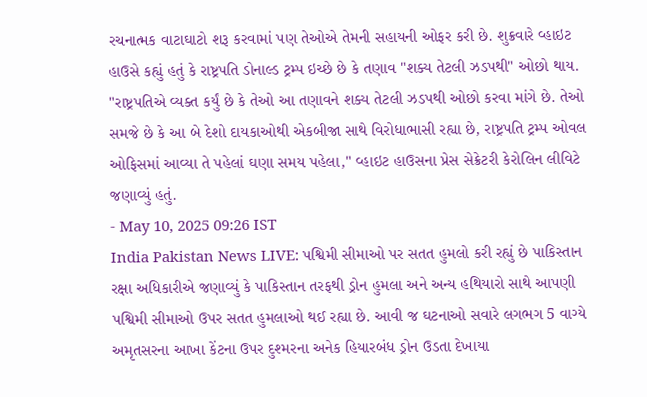રચનાત્મક વાટાઘાટો શરૂ કરવામાં પણ તેઓએ તેમની સહાયની ઓફર કરી છે. શુક્રવારે વ્હાઇટ હાઉસે કહ્યું હતું કે રાષ્ટ્રપતિ ડોનાલ્ડ ટ્રમ્પ ઇચ્છે છે કે તણાવ "શક્ય તેટલી ઝડપથી" ઓછો થાય.
"રાષ્ટ્રપતિએ વ્યક્ત કર્યું છે કે તેઓ આ તણાવને શક્ય તેટલી ઝડપથી ઓછો કરવા માંગે છે. તેઓ સમજે છે કે આ બે દેશો દાયકાઓથી એકબીજા સાથે વિરોધાભાસી રહ્યા છે, રાષ્ટ્રપતિ ટ્રમ્પ ઓવલ ઓફિસમાં આવ્યા તે પહેલાં ઘણા સમય પહેલા," વ્હાઇટ હાઉસના પ્રેસ સેક્રેટરી કેરોલિન લીવિટે જણાવ્યું હતું.
- May 10, 2025 09:26 IST
India Pakistan News LIVE: પશ્વિમી સીમાઓ પર સતત હુમલો કરી રહ્યું છે પાકિસ્તાન
રક્ષા અધિકારીએ જણાવ્યું કે પાકિસ્તાન તરફથી ડ્રોન હુમલા અને અન્ય હથિયારો સાથે આપણી પશ્વિમી સીમાઓ ઉપર સતત હુમલાઓ થઈ રહ્યા છે. આવી જ ઘટનાઓ સવારે લગભગ 5 વાગ્યે અમૃતસરના આખા કેંટના ઉપર દુશ્મરના અનેક હિયારબંધ ડ્રોન ઉડતા દેખાયા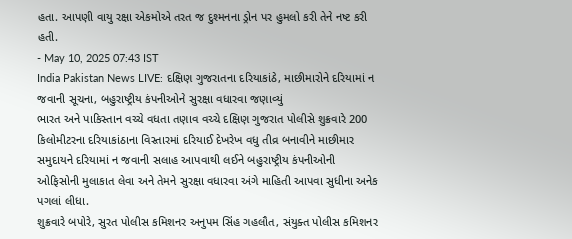હતા. આપણી વાયુ રક્ષા એકમોએ તરત જ દુશ્મનના ડ્રોન પર હુમલો કરી તેને નષ્ટ કરી હતી.
- May 10, 2025 07:43 IST
India Pakistan News LIVE: દક્ષિણ ગુજરાતના દરિયાકાંઠે, માછીમારોને દરિયામાં ન જવાની સૂચના, બહુરાષ્ટ્રીય કંપનીઓને સુરક્ષા વધારવા જણાવ્યું
ભારત અને પાકિસ્તાન વચ્ચે વધતા તણાવ વચ્ચે દક્ષિણ ગુજરાત પોલીસે શુક્રવારે 200 કિલોમીટરના દરિયાકાંઠાના વિસ્તારમાં દરિયાઈ દેખરેખ વધુ તીવ્ર બનાવીને માછીમાર સમુદાયને દરિયામાં ન જવાની સલાહ આપવાથી લઈને બહુરાષ્ટ્રીય કંપનીઓની ઓફિસોની મુલાકાત લેવા અને તેમને સુરક્ષા વધારવા અંગે માહિતી આપવા સુધીના અનેક પગલાં લીધા.
શુક્રવારે બપોરે, સુરત પોલીસ કમિશનર અનુપમ સિંહ ગહલૌત, સંયુક્ત પોલીસ કમિશનર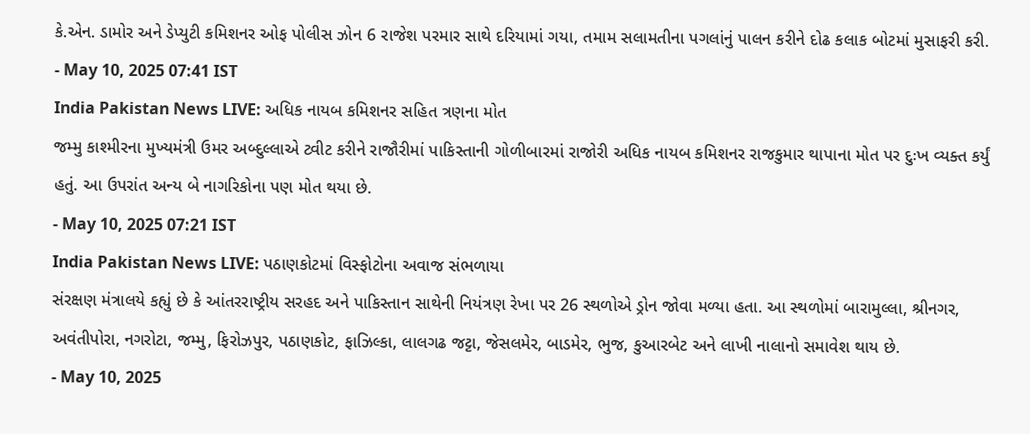કે.એન. ડામોર અને ડેપ્યુટી કમિશનર ઓફ પોલીસ ઝોન 6 રાજેશ પરમાર સાથે દરિયામાં ગયા, તમામ સલામતીના પગલાંનું પાલન કરીને દોઢ કલાક બોટમાં મુસાફરી કરી.
- May 10, 2025 07:41 IST
India Pakistan News LIVE: અધિક નાયબ કમિશનર સહિત ત્રણના મોત
જમ્મુ કાશ્મીરના મુખ્યમંત્રી ઉમર અબ્દુલ્લાએ ટ્વીટ કરીને રાજૌરીમાં પાકિસ્તાની ગોળીબારમાં રાજોરી અધિક નાયબ કમિશનર રાજકુમાર થાપાના મોત પર દુઃખ વ્યક્ત કર્યું હતું. આ ઉપરાંત અન્ય બે નાગરિકોના પણ મોત થયા છે.
- May 10, 2025 07:21 IST
India Pakistan News LIVE: પઠાણકોટમાં વિસ્ફોટોના અવાજ સંભળાયા
સંરક્ષણ મંત્રાલયે કહ્યું છે કે આંતરરાષ્ટ્રીય સરહદ અને પાકિસ્તાન સાથેની નિયંત્રણ રેખા પર 26 સ્થળોએ ડ્રોન જોવા મળ્યા હતા. આ સ્થળોમાં બારામુલ્લા, શ્રીનગર, અવંતીપોરા, નગરોટા, જમ્મુ, ફિરોઝપુર, પઠાણકોટ, ફાઝિલ્કા, લાલગઢ જટ્ટા, જેસલમેર, બાડમેર, ભુજ, કુઆરબેટ અને લાખી નાલાનો સમાવેશ થાય છે.
- May 10, 2025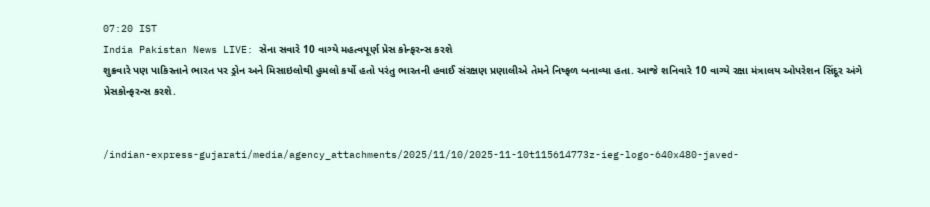07:20 IST
India Pakistan News LIVE: સેના સવારે 10 વાગ્યે મહત્વપૂર્ણ પ્રેસ કોન્ફરન્સ કરશે
શુક્રવારે પણ પાકિસ્તાને ભારત પર ડ્રોન અને મિસાઇલોથી હુમલો કર્યો હતો પરંતુ ભારતની હવાઈ સંરક્ષણ પ્રણાલીએ તેમને નિષ્ફળ બનાવ્યા હતા. આજે શનિવારે 10 વાગ્યે રક્ષા મંત્રાલય ઓપરેશન સિંદૂર અંગે પ્રેસકોન્ફરન્સ કરશે.


/indian-express-gujarati/media/agency_attachments/2025/11/10/2025-11-10t115614773z-ieg-logo-640x480-javed-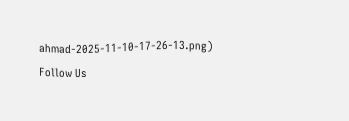ahmad-2025-11-10-17-26-13.png)
Follow Us